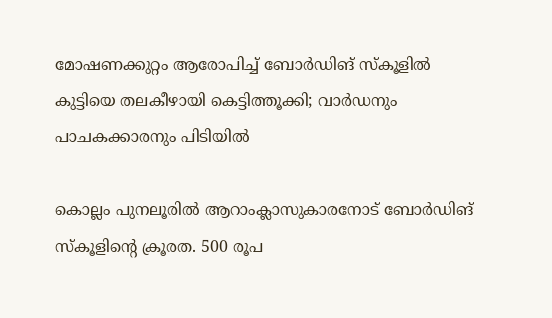മോഷണക്കുറ്റം ആരോപിച്ച് ബോര്‍ഡിങ് സ്കൂളില്‍ കുട്ടിയെ തലകീഴായി കെട്ടിത്തൂക്കി; വാര്‍ഡനും പാചകക്കാരനും പിടിയില്‍

കൊല്ലം പുനലൂരില്‍ ആറാംക്ലാസുകാരനോട് ബോര്‍ഡിങ് സ്കൂളിന്റെ ക്രൂരത. 500 രൂപ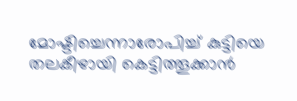മോഷ്ടിച്ചെന്നാരോപിച്ച് കുട്ടിയെ തലകീഴായി കെട്ടിത്തൂക്കാന്‍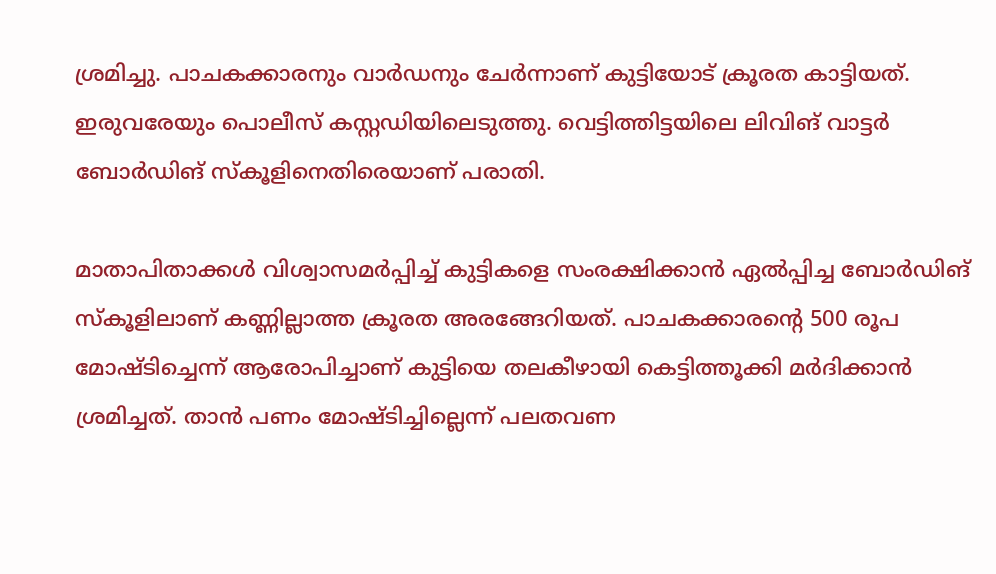ശ്രമിച്ചു. പാചകക്കാരനും വാര്‍ഡനും ചേര്‍ന്നാണ് കുട്ടിയോട് ക്രൂരത കാട്ടിയത്. ഇരുവരേയും പൊലീസ് കസ്റ്റഡിയിലെടുത്തു. വെട്ടിത്തിട്ടയിലെ ലിവിങ് വാട്ടര്‍ ബോര്‍ഡിങ് സ്കൂളിനെതിരെയാണ് പരാതി.

മാതാപിതാക്കള്‍ വിശ്വാസമര്‍പ്പിച്ച് കുട്ടികളെ സംരക്ഷിക്കാന്‍ ഏല്‍പ്പിച്ച ബോര്‍ഡിങ് സ്കൂളിലാണ് കണ്ണില്ലാത്ത ക്രൂരത അരങ്ങേറിയത്. പാചകക്കാരന്റെ 500 രൂപ മോഷ്ടിച്ചെന്ന് ആരോപിച്ചാണ് കുട്ടിയെ തലകീഴായി കെട്ടിത്തൂക്കി മര്‍ദിക്കാന്‍ ശ്രമിച്ചത്. താന്‍ പണം മോഷ്ടിച്ചില്ലെന്ന് പലതവണ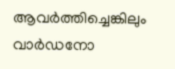ആവര്‍ത്തിച്ചെങ്കിലും വാര്‍ഡനോ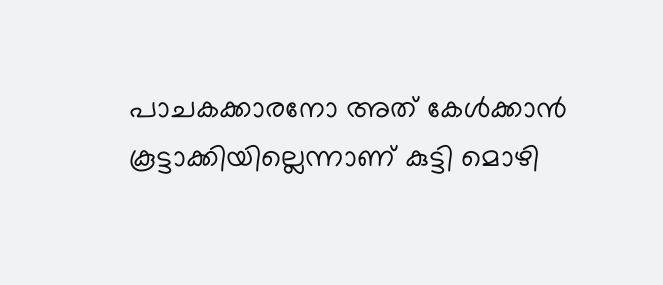പാചകക്കാരനോ അത് കേള്‍ക്കാന്‍ കൂട്ടാക്കിയില്ലെന്നാണ് കുട്ടി മൊഴി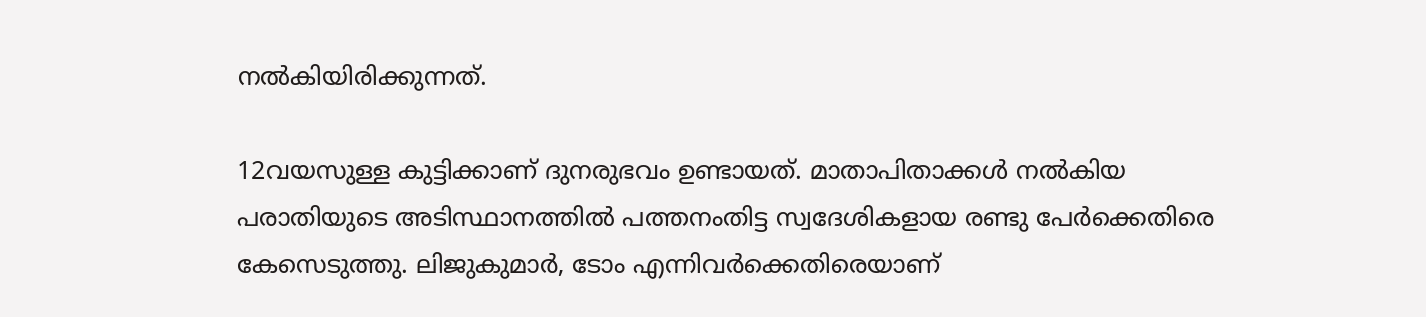നല്‍കിയിരിക്കുന്നത്.

12വയസുള്ള കുട്ടിക്കാണ് ദുനരുഭവം ഉണ്ടായത്. മാതാപിതാക്കള്‍ നല്‍കിയ പരാതിയുടെ അടിസ്ഥാനത്തില്‍ പത്തനംതിട്ട സ്വദേശികളായ രണ്ടു പേര്‍ക്കെതിരെ കേസെടുത്തു. ലിജുകുമാര്‍, ടോം എന്നിവര്‍ക്കെതിരെയാണ്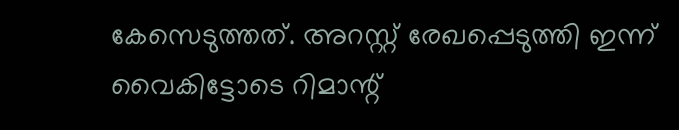കേസെടുത്തത്. അറസ്റ്റ് രേഖപ്പെടുത്തി ഇന്ന് വൈകിട്ടോടെ റിമാന്റ്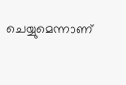ചെയ്യുമെന്നാണ്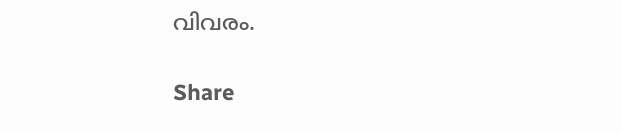വിവരം.

Share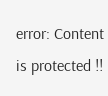error: Content is protected !!